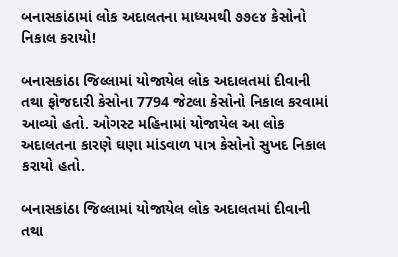બનાસકાંઠામાં લોક અદાલતના માધ્યમથી ૭૭૯૪ કેસોનો નિકાલ કરાયો!

બનાસકાંઠા જિલ્લામાં યોજાયેલ લોક અદાલતમાં દીવાની તથા ફોજદારી કેસોના 7794 જેટલા કેસોનો નિકાલ કરવામાં આવ્યો હતો. ઓગસ્ટ મહિનામાં યોજાયેલ આ લોક અદાલતના કારણે ઘણા માંડવાળ પાત્ર કેસોનો સુખદ નિકાલ કરાયો હતો.

બનાસકાંઠા જિલ્લામાં યોજાયેલ લોક અદાલતમાં દીવાની તથા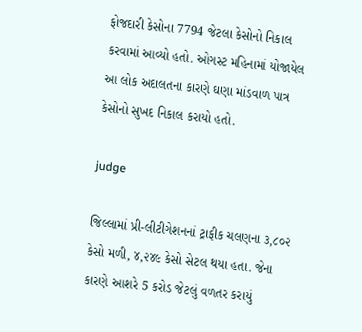ફોજદારી કેસોના 7794 જેટલા કેસોનો નિકાલ કરવામાં આવ્યો હતો. ઓગસ્ટ મહિનામાં યોજાયેલ આ લોક અદાલતના કારણે ઘણા માંડવાળ પાત્ર કેસોનો સુખદ નિકાલ કરાયો હતો.

judge

જિલ્લામાં પ્રી-લીટીગેશનનાં ટ્રાફીક ચલણના ૩,૮૦૨ કેસો મળી, ૪,૨૪૯ કેસો સેટલ થયા હતા. જેના કારણે આશરે 5 કરોડ જેટલું વળતર કરાયું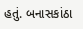હતું. બનાસકાંઠા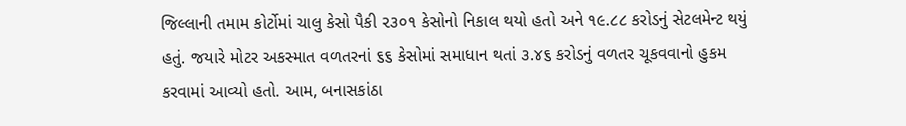જિલ્લાની તમામ કોર્ટોમાં ચાલુ કેસો પૈકી ૨૩૦૧ કેસોનો નિકાલ થયો હતો અને ૧૯.૮૮ કરોડનું સેટલમેન્ટ થયું હતું. જયારે મોટર અકસ્માત વળતરનાં ૬૬ કેસોમાં સમાધાન થતાં ૩.૪૬ કરોડનું વળતર ચૂકવવાનો હુકમ કરવામાં આવ્યો હતો. આમ, બનાસકાંઠા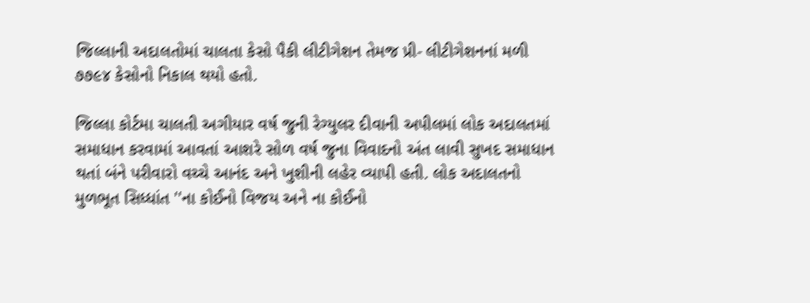જિલ્લાની અદાલતોમાં ચાલતા કેસો પૈકી લીટીગેશન તેમજ પ્રી- લીટીગેશનનાં મળી ૭૭૯૪ કેસોનો નિકાલ થયો હતો.

જિલ્લા કોર્ટમા ચાલતી અગીયાર વર્ષ જુની રેગ્યુલર દીવાની અપીલમાં લોક અદાલતમાં સમાધાન કરવામાં આવતાં આશરે સોળ વર્ષ જુના વિવાદનો અંત લાવી સુખદ સમાધાન થતાં બંને પરીવારો વચ્ચે આનંદ અને ખુશીની લહેર વ્યાપી હતી. લોક અદાલતનો મુળભૂત સિધ્ધાંત ''ના કોઈનો વિજય અને ના કોઈનો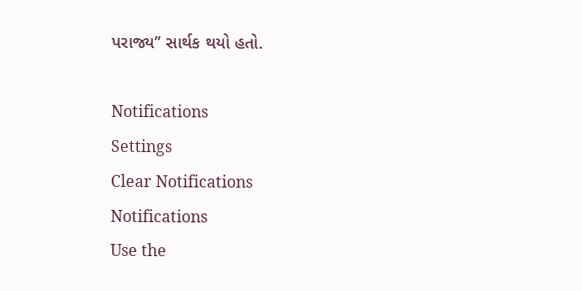પરાજ્ય’’ સાર્થક થયો હતો.

Notifications
Settings
Clear Notifications
Notifications
Use the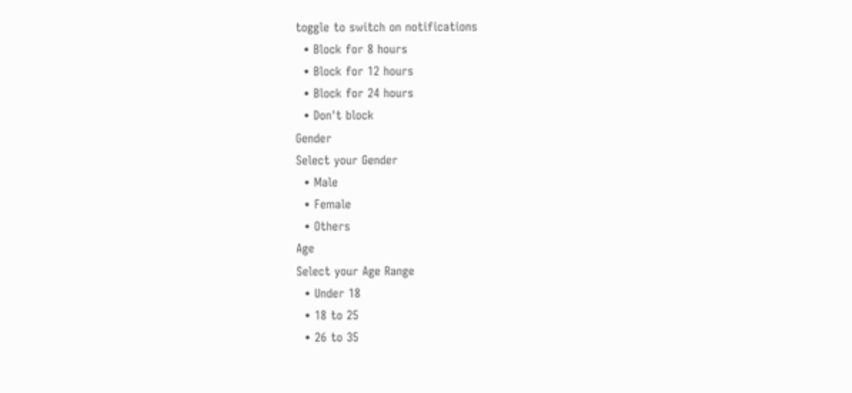toggle to switch on notifications
  • Block for 8 hours
  • Block for 12 hours
  • Block for 24 hours
  • Don't block
Gender
Select your Gender
  • Male
  • Female
  • Others
Age
Select your Age Range
  • Under 18
  • 18 to 25
  • 26 to 35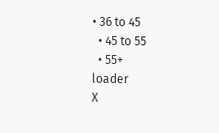• 36 to 45
  • 45 to 55
  • 55+
loader
X